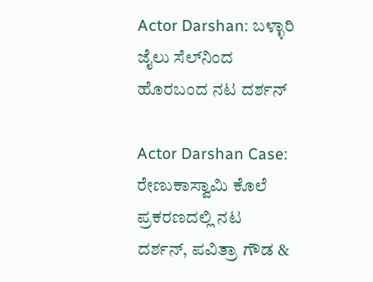Actor Darshan: ಬಳ್ಳಾರಿ ಜೈಲು ಸೆಲ್‌ನಿಂದ ಹೊರಬಂದ ನಟ ದರ್ಶನ್‌

Actor Darshan Case: ರೇಣುಕಾಸ್ವಾಮಿ ಕೊಲೆ ಪ್ರಕರಣದಲ್ಲಿ ನಟ ದರ್ಶನ್‌, ಪವಿತ್ರಾ ಗೌಡ &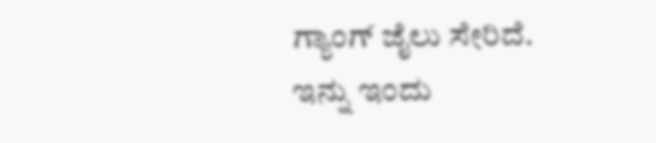ಗ್ಯಾಂಗ್‌ ಜೈಲು ಸೇರಿದೆ. ಇನ್ನು ಇಂದು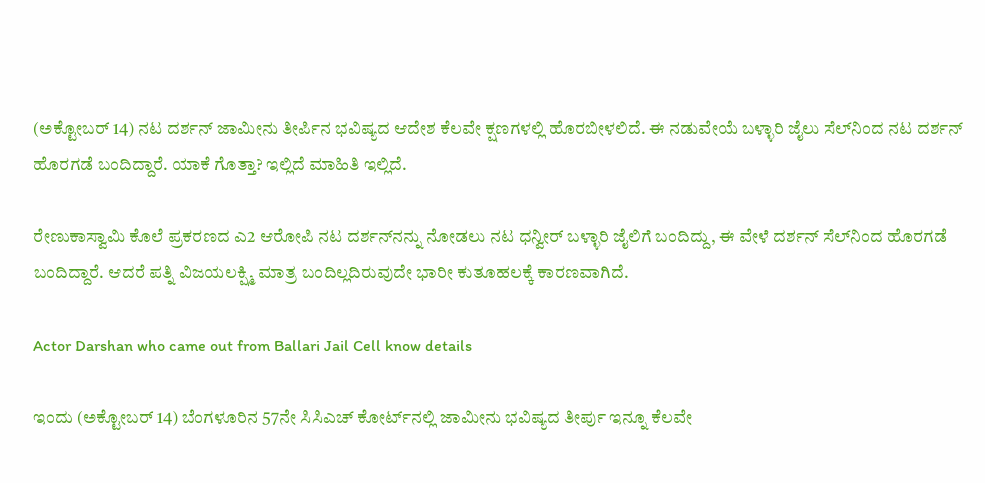(ಅಕ್ಟೋಬರ್ 14) ನಟ ದರ್ಶನ್‌ ಜಾಮೀನು ತೀರ್ಪಿನ ಭವಿಷ್ಯದ ಆದೇಶ ಕೆಲವೇ ಕ್ಷಣಗಳಲ್ಲಿ ಹೊರಬೀಳಲಿದೆ. ಈ ನಡುವೇಯೆ ಬಳ್ಳಾರಿ ಜೈಲು ಸೆಲ್‌ನಿಂದ ನಟ ದರ್ಶನ್‌ ಹೊರಗಡೆ ಬಂದಿದ್ದಾರೆ. ಯಾಕೆ ಗೊತ್ತಾ? ಇಲ್ಲಿದೆ ಮಾಹಿತಿ ಇಲ್ಲಿದೆ.

ರೇಣುಕಾಸ್ವಾಮಿ ಕೊಲೆ ಪ್ರಕರಣದ ಎ2 ಆರೋಪಿ ನಟ ದರ್ಶನ್‌ನನ್ನು ನೋಡಲು ನಟ ಧನ್ವೀರ್‌ ಬಳ್ಳಾರಿ ಜೈಲಿಗೆ ಬಂದಿದ್ದು, ಈ ವೇಳೆ ದರ್ಶನ್‌ ಸೆಲ್‌ನಿಂದ ಹೊರಗಡೆ ಬಂದಿದ್ದಾರೆ. ಆದರೆ ಪತ್ನಿ ವಿಜಯಲಕ್ಷ್ಮಿ ಮಾತ್ರ ಬಂದಿಲ್ಲದಿರುವುದೇ ಭಾರೀ ಕುತೂಹಲಕ್ಕೆ ಕಾರಣವಾಗಿದೆ.

Actor Darshan who came out from Ballari Jail Cell know details

ಇಂದು (ಅಕ್ಟೋಬರ್‌ 14) ಬೆಂಗಳೂರಿನ 57ನೇ ಸಿಸಿಎಚ್‌ ಕೋರ್ಟ್‌ನಲ್ಲಿ ಜಾಮೀನು ಭವಿಷ್ಯದ ತೀರ್ಪು ಇನ್ನೂ ಕೆಲವೇ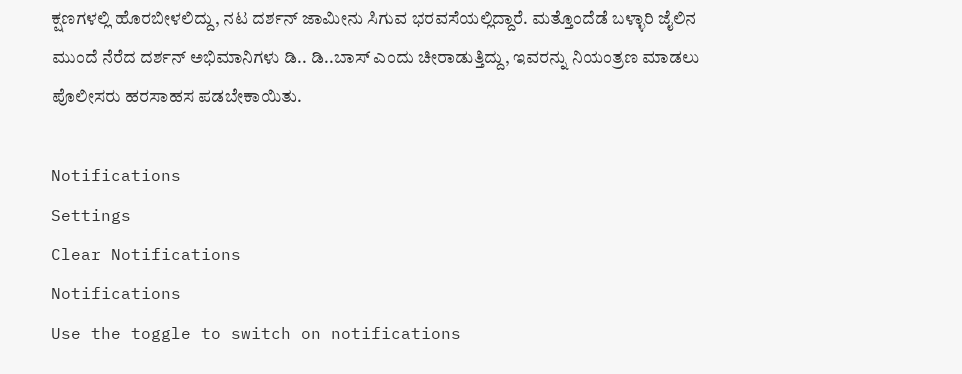ಕ್ಷಣಗಳಲ್ಲಿ ಹೊರಬೀಳಲಿದ್ದು, ನಟ ದರ್ಶನ್‌ ಜಾಮೀನು ಸಿಗುವ ಭರವಸೆಯಲ್ಲಿದ್ದಾರೆ. ಮತ್ತೊಂದೆಡೆ ಬಳ್ಳಾರಿ ಜೈಲಿನ ಮುಂದೆ ನೆರೆದ ದರ್ಶನ್‌ ಅಭಿಮಾನಿಗಳು ಡಿ.. ಡಿ..ಬಾಸ್‌ ಎಂದು ಚೀರಾಡುತ್ತಿದ್ದು, ಇವರನ್ನು ನಿಯಂತ್ರಣ ಮಾಡಲು ಪೊಲೀಸರು ಹರಸಾಹಸ ಪಡಬೇಕಾಯಿತು.

Notifications
Settings
Clear Notifications
Notifications
Use the toggle to switch on notifications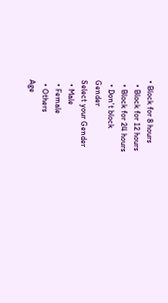• Block for 8 hours
  • Block for 12 hours
  • Block for 24 hours
  • Don't block
Gender
Select your Gender
  • Male
  • Female
  • Others
Age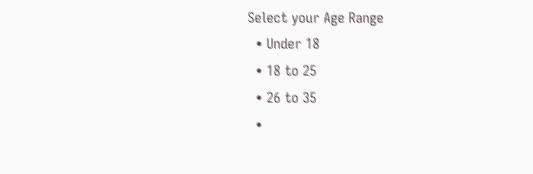Select your Age Range
  • Under 18
  • 18 to 25
  • 26 to 35
  •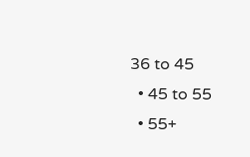36 to 45
  • 45 to 55
  • 55+